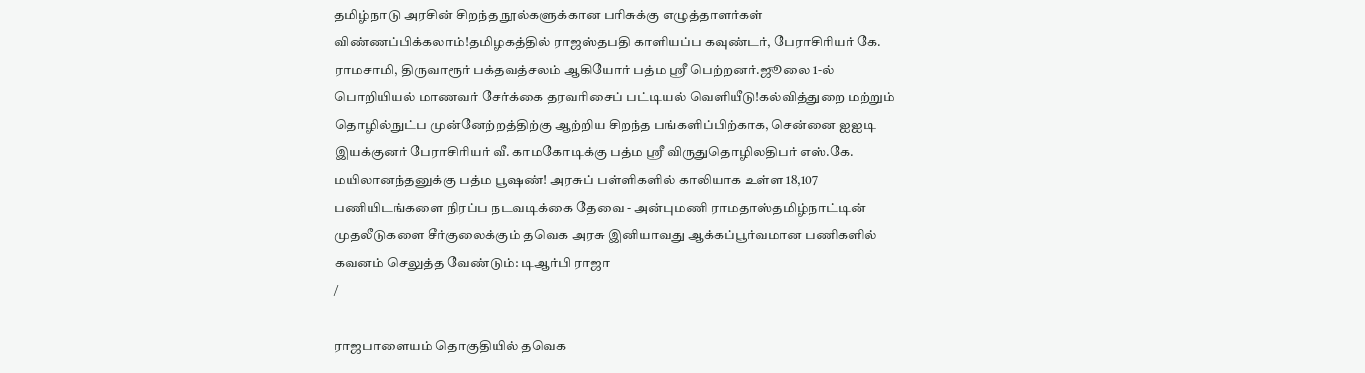தமிழ்நாடு அரசின் சிறந்த நூல்களுக்கான பரிசுக்கு எழுத்தாளர்கள் விண்ணப்பிக்கலாம்!தமிழகத்தில் ராஜஸ்தபதி காளியப்ப கவுண்டர், பேராசிரியர் கே. ராமசாமி, திருவாரூர் பக்தவத்சலம் ஆகியோர் பத்ம ஸ்ரீ பெற்றனர்.ஜூலை 1-ல் பொறியியல் மாணவர் சேர்க்கை தரவரிசைப் பட்டியல் வெளியீடு!கல்வித்துறை மற்றும் தொழில்நுட்ப முன்னேற்றத்திற்கு ஆற்றிய சிறந்த பங்களிப்பிற்காக, சென்னை ஐஐடி இயக்குனர் பேராசிரியர் வீ. காமகோடிக்கு பத்ம ஸ்ரீ விருதுதொழிலதிபர் எஸ்.கே. மயிலானந்தனுக்கு பத்ம பூஷண்! அரசுப் பள்ளிகளில் காலியாக உள்ள 18,107 பணியிடங்களை நிரப்ப நடவடிக்கை தேவை - அன்புமணி ராமதாஸ்தமிழ்நாட்டின் முதலீடுகளை சீர்குலைக்கும் தவெக அரசு இனியாவது ஆக்கப்பூர்வமான பணிகளில் கவனம் செலுத்த வேண்டும்: டிஆர்பி ராஜா
/

ராஜபாளையம் தொகுதியில் தவெக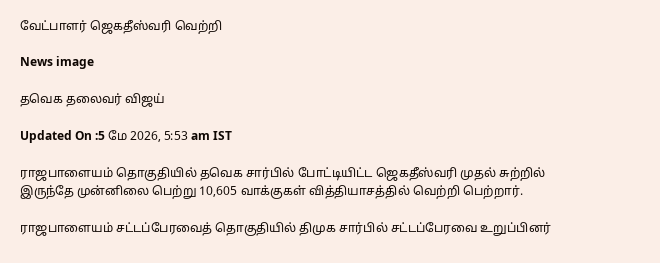வேட்பாளர் ஜெகதீஸ்வரி வெற்றி

News image

தவெக தலைவர் விஜய்

Updated On :5 மே 2026, 5:53 am IST

ராஜபாளையம் தொகுதியில் தவெக சார்பில் போட்டியிட்ட ஜெகதீஸ்வரி முதல் சுற்றில் இருந்தே முன்னிலை பெற்று 10,605 வாக்குகள் வித்தியாசத்தில் வெற்றி பெற்றார்.

ராஜபாளையம் சட்டப்பேரவைத் தொகுதியில் திமுக சார்பில் சட்டப்பேரவை உறுப்பினர்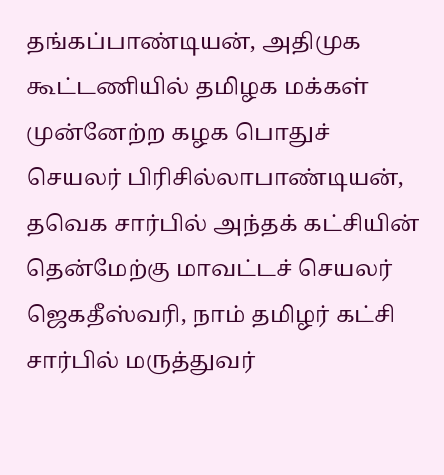தங்கப்பாண்டியன், அதிமுக கூட்டணியில் தமிழக மக்கள் முன்னேற்ற கழக பொதுச் செயலர் பிரிசில்லாபாண்டியன், தவெக சார்பில் அந்தக் கட்சியின் தென்மேற்கு மாவட்டச் செயலர் ஜெகதீஸ்வரி, நாம் தமிழர் கட்சி சார்பில் மருத்துவர்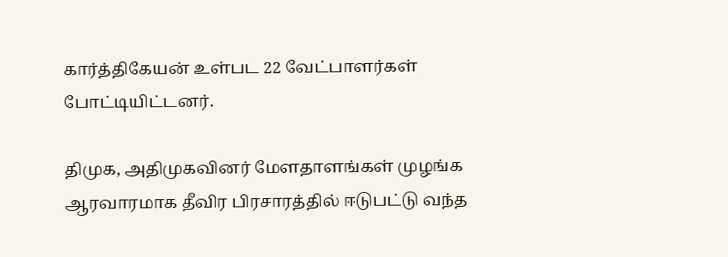கார்த்திகேயன் உள்பட 22 வேட்பாளர்கள் போட்டியிட்டனர்.

திமுக, அதிமுகவினர் மேளதாளங்கள் முழங்க ஆரவாரமாக தீவிர பிரசாரத்தில் ஈடுபட்டு வந்த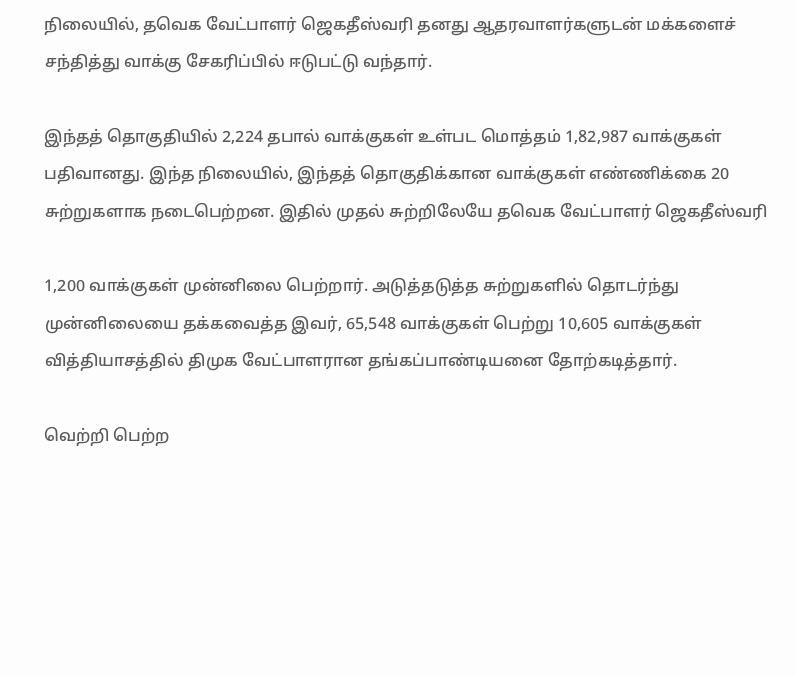நிலையில், தவெக வேட்பாளர் ஜெகதீஸ்வரி தனது ஆதரவாளர்களுடன் மக்களைச் சந்தித்து வாக்கு சேகரிப்பில் ஈடுபட்டு வந்தார்.

இந்தத் தொகுதியில் 2,224 தபால் வாக்குகள் உள்பட மொத்தம் 1,82,987 வாக்குகள் பதிவானது. இந்த நிலையில், இந்தத் தொகுதிக்கான வாக்குகள் எண்ணிக்கை 20 சுற்றுகளாக நடைபெற்றன. இதில் முதல் சுற்றிலேயே தவெக வேட்பாளர் ஜெகதீஸ்வரி

1,200 வாக்குகள் முன்னிலை பெற்றார். அடுத்தடுத்த சுற்றுகளில் தொடர்ந்து முன்னிலையை தக்கவைத்த இவர், 65,548 வாக்குகள் பெற்று 10,605 வாக்குகள் வித்தியாசத்தில் திமுக வேட்பாளரான தங்கப்பாண்டியனை தோற்கடித்தார்.

வெற்றி பெற்ற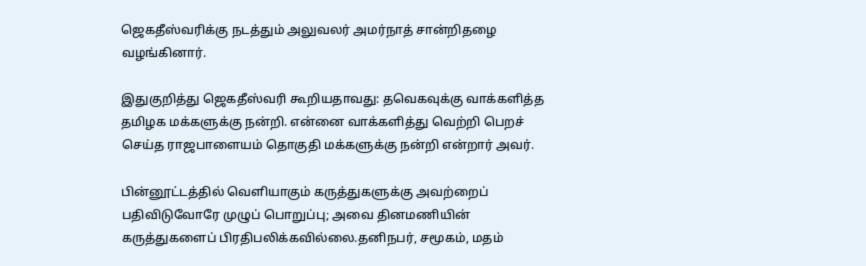ஜெகதீஸ்வரிக்கு நடத்தும் அலுவலர் அமர்நாத் சான்றிதழை வழங்கினார்.

இதுகுறித்து ஜெகதீஸ்வரி கூறியதாவது: தவெகவுக்கு வாக்களித்த தமிழக மக்களுக்கு நன்றி. என்னை வாக்களித்து வெற்றி பெறச் செய்த ராஜபாளையம் தொகுதி மக்களுக்கு நன்றி என்றார் அவர்.

பின்னூட்டத்தில் வெளியாகும் கருத்துகளுக்கு அவற்றைப் பதிவிடுவோரே முழுப் பொறுப்பு; அவை தினமணியின் கருத்துகளைப் பிரதிபலிக்கவில்லை.தனிநபர், சமூகம், மதம்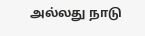அல்லது நாடு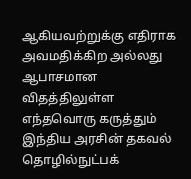ஆகியவற்றுக்கு எதிராக அவமதிக்கிற அல்லது ஆபாசமான விதத்திலுள்ள எந்தவொரு கருத்தும் இந்திய அரசின் தகவல் தொழில்நுட்பக்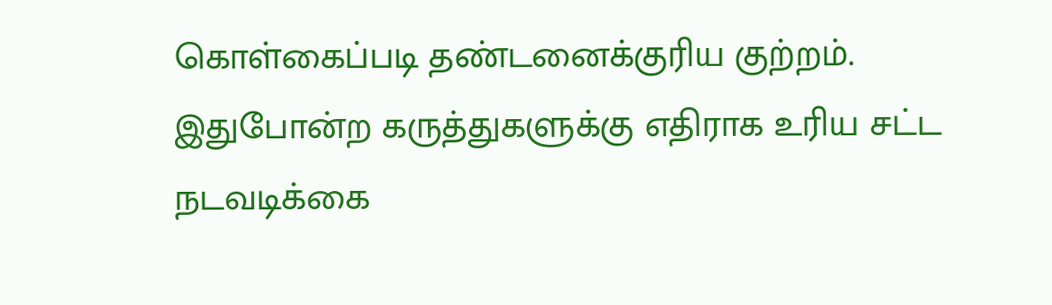கொள்கைப்படி தண்டனைக்குரிய குற்றம். இதுபோன்ற கருத்துகளுக்கு எதிராக உரிய சட்ட நடவடிக்கை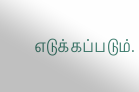எடுக்கப்படும்.